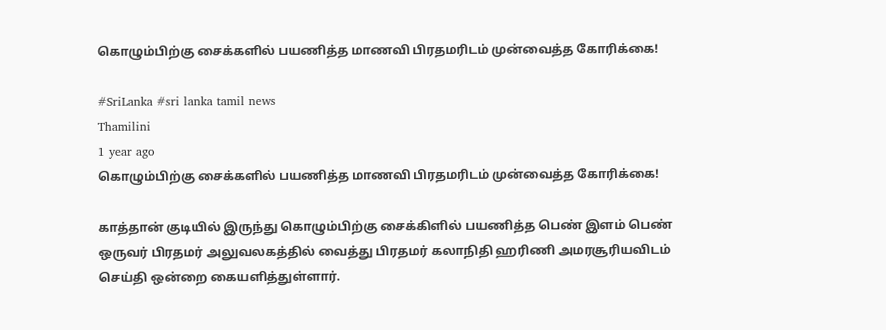கொழும்பிற்கு சைக்களில் பயணித்த மாணவி பிரதமரிடம் முன்வைத்த கோரிக்கை!

#SriLanka #sri lanka tamil news
Thamilini
1 year ago
கொழும்பிற்கு சைக்களில் பயணித்த மாணவி பிரதமரிடம் முன்வைத்த கோரிக்கை!

காத்தான் குடியில் இருந்து கொழும்பிற்கு சைக்கிளில் பயணித்த பெண் இளம் பெண் ஒருவர் பிரதமர் அலுவலகத்தில் வைத்து பிரதமர் கலாநிதி ஹரிணி அமரசூரியவிடம் செய்தி ஒன்றை கையளித்துள்ளார்.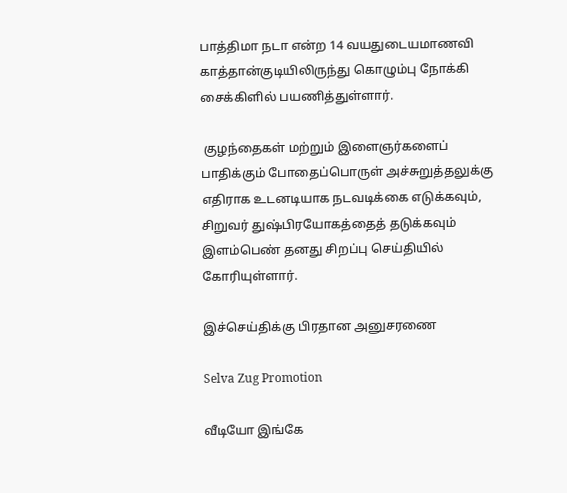பாத்திமா நடா என்ற 14 வயதுடையமாணவி காத்தான்குடியிலிருந்து கொழும்பு நோக்கி சைக்கிளில் பயணித்துள்ளார்.

 குழந்தைகள் மற்றும் இளைஞர்களைப் பாதிக்கும் போதைப்பொருள் அச்சுறுத்தலுக்கு எதிராக உடனடியாக நடவடிக்கை எடுக்கவும், சிறுவர் துஷ்பிரயோகத்தைத் தடுக்கவும் இளம்பெண் தனது சிறப்பு செய்தியில் கோரியுள்ளார்.

இச்செய்திக்கு பிரதான அனுசரணை

Selva Zug Promotion

வீடியோ இங்கே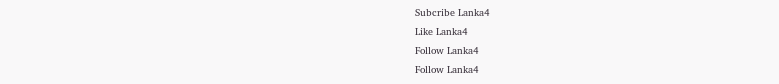Subcribe Lanka4
Like Lanka4
Follow Lanka4
Follow Lanka4